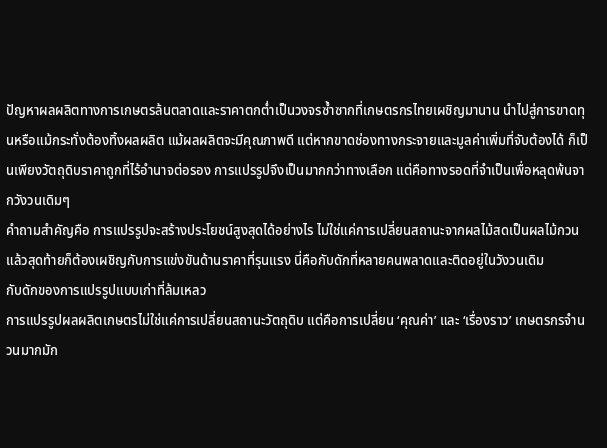ปัญหาผลผลิตทางการเกษตรล้นตลาดและราคาตกต่ำเป็นวงจรซ้ำซากที่เกษตรกรไทยเผชิญมานาน นำไปสู่การขาดทุนหรือแม้กระทั่งต้องทิ้งผลผลิต แม้ผลผลิตจะมีคุณภาพดี แต่หากขาดช่องทางกระจายและมูลค่าเพิ่มที่จับต้องได้ ก็เป็นเพียงวัตถุดิบราคาถูกที่ไร้อำนาจต่อรอง การแปรรูปจึงเป็นมากกว่าทางเลือก แต่คือทางรอดที่จำเป็นเพื่อหลุดพ้นจากวังวนเดิมๆ
คำถามสำคัญคือ การแปรรูปจะสร้างประโยชน์สูงสุดได้อย่างไร ไม่ใช่แค่การเปลี่ยนสถานะจากผลไม้สดเป็นผลไม้กวน แล้วสุดท้ายก็ต้องเผชิญกับการแข่งขันด้านราคาที่รุนแรง นี่คือกับดักที่หลายคนพลาดและติดอยู่ในวังวนเดิม
กับดักของการแปรรูปแบบเก่าที่ล้มเหลว
การแปรรูปผลผลิตเกษตรไม่ใช่แค่การเปลี่ยนสถานะวัตถุดิบ แต่คือการเปลี่ยน ‘คุณค่า’ และ ‘เรื่องราว’ เกษตรกรจำนวนมากมัก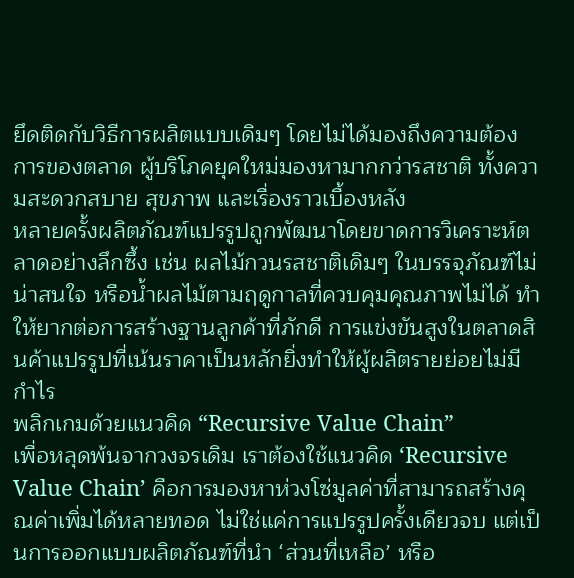ยึดติดกับวิธีการผลิตแบบเดิมๆ โดยไม่ได้มองถึงความต้องการของตลาด ผู้บริโภคยุคใหม่มองหามากกว่ารสชาติ ทั้งความสะดวกสบาย สุขภาพ และเรื่องราวเบื้องหลัง
หลายครั้งผลิตภัณฑ์แปรรูปถูกพัฒนาโดยขาดการวิเคราะห์ตลาดอย่างลึกซึ้ง เช่น ผลไม้กวนรสชาติเดิมๆ ในบรรจุภัณฑ์ไม่น่าสนใจ หรือน้ำผลไม้ตามฤดูกาลที่ควบคุมคุณภาพไม่ได้ ทำให้ยากต่อการสร้างฐานลูกค้าที่ภักดี การแข่งขันสูงในตลาดสินค้าแปรรูปที่เน้นราคาเป็นหลักยิ่งทำให้ผู้ผลิตรายย่อยไม่มีกำไร
พลิกเกมด้วยแนวคิด “Recursive Value Chain”
เพื่อหลุดพ้นจากวงจรเดิม เราต้องใช้แนวคิด ‘Recursive Value Chain’ คือการมองหาห่วงโซ่มูลค่าที่สามารถสร้างคุณค่าเพิ่มได้หลายทอด ไม่ใช่แค่การแปรรูปครั้งเดียวจบ แต่เป็นการออกแบบผลิตภัณฑ์ที่นำ ‘ส่วนที่เหลือ’ หรือ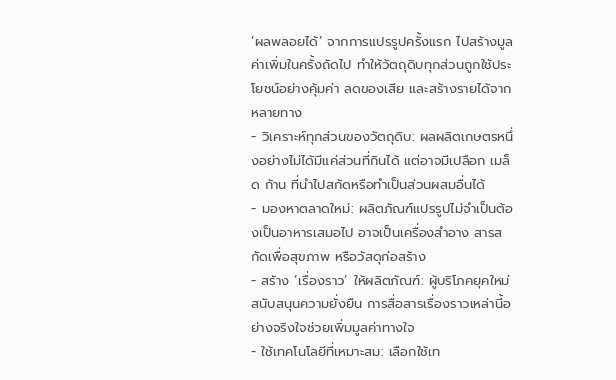‘ผลพลอยได้’ จากการแปรรูปครั้งแรก ไปสร้างมูลค่าเพิ่มในครั้งถัดไป ทำให้วัตถุดิบทุกส่วนถูกใช้ประโยชน์อย่างคุ้มค่า ลดของเสีย และสร้างรายได้จากหลายทาง
- วิเคราะห์ทุกส่วนของวัตถุดิบ: ผลผลิตเกษตรหนึ่งอย่างไม่ได้มีแค่ส่วนที่กินได้ แต่อาจมีเปลือก เมล็ด ก้าน ที่นำไปสกัดหรือทำเป็นส่วนผสมอื่นได้
- มองหาตลาดใหม่: ผลิตภัณฑ์แปรรูปไม่จำเป็นต้องเป็นอาหารเสมอไป อาจเป็นเครื่องสำอาง สารสกัดเพื่อสุขภาพ หรือวัสดุก่อสร้าง
- สร้าง ‘เรื่องราว’ ให้ผลิตภัณฑ์: ผู้บริโภคยุคใหม่สนับสนุนความยั่งยืน การสื่อสารเรื่องราวเหล่านี้อย่างจริงใจช่วยเพิ่มมูลค่าทางใจ
- ใช้เทคโนโลยีที่เหมาะสม: เลือกใช้เท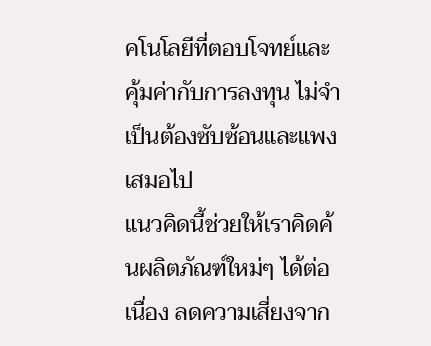คโนโลยีที่ตอบโจทย์และคุ้มค่ากับการลงทุน ไม่จำเป็นต้องซับซ้อนและแพงเสมอไป
แนวคิดนี้ช่วยให้เราคิดค้นผลิตภัณฑ์ใหม่ๆ ได้ต่อเนื่อง ลดความเสี่ยงจาก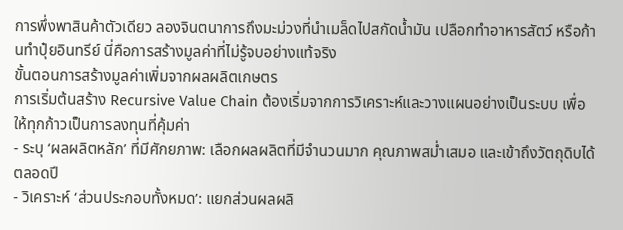การพึ่งพาสินค้าตัวเดียว ลองจินตนาการถึงมะม่วงที่นำเมล็ดไปสกัดน้ำมัน เปลือกทำอาหารสัตว์ หรือก้านทำปุ๋ยอินทรีย์ นี่คือการสร้างมูลค่าที่ไม่รู้จบอย่างแท้จริง
ขั้นตอนการสร้างมูลค่าเพิ่มจากผลผลิตเกษตร
การเริ่มต้นสร้าง Recursive Value Chain ต้องเริ่มจากการวิเคราะห์และวางแผนอย่างเป็นระบบ เพื่อให้ทุกก้าวเป็นการลงทุนที่คุ้มค่า
- ระบุ ‘ผลผลิตหลัก’ ที่มีศักยภาพ: เลือกผลผลิตที่มีจำนวนมาก คุณภาพสม่ำเสมอ และเข้าถึงวัตถุดิบได้ตลอดปี
- วิเคราะห์ ‘ส่วนประกอบทั้งหมด’: แยกส่วนผลผลิ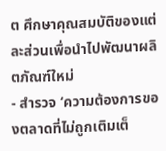ต ศึกษาคุณสมบัติของแต่ละส่วนเพื่อนำไปพัฒนาผลิตภัณฑ์ใหม่
- สำรวจ ‘ความต้องการของตลาดที่ไม่ถูกเติมเต็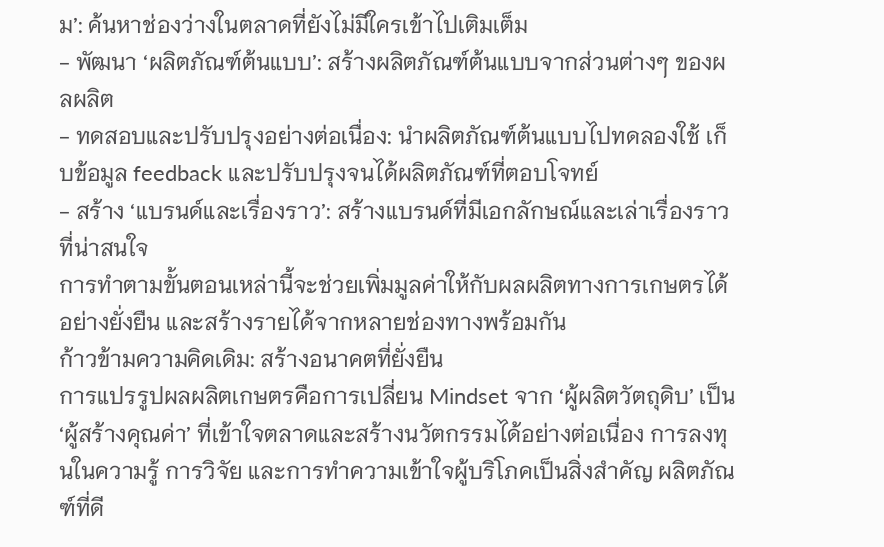ม’: ค้นหาช่องว่างในตลาดที่ยังไม่มีใครเข้าไปเติมเต็ม
- พัฒนา ‘ผลิตภัณฑ์ต้นแบบ’: สร้างผลิตภัณฑ์ต้นแบบจากส่วนต่างๆ ของผลผลิต
- ทดสอบและปรับปรุงอย่างต่อเนื่อง: นำผลิตภัณฑ์ต้นแบบไปทดลองใช้ เก็บข้อมูล feedback และปรับปรุงจนได้ผลิตภัณฑ์ที่ตอบโจทย์
- สร้าง ‘แบรนด์และเรื่องราว’: สร้างแบรนด์ที่มีเอกลักษณ์และเล่าเรื่องราวที่น่าสนใจ
การทำตามขั้นตอนเหล่านี้จะช่วยเพิ่มมูลค่าให้กับผลผลิตทางการเกษตรได้อย่างยั่งยืน และสร้างรายได้จากหลายช่องทางพร้อมกัน
ก้าวข้ามความคิดเดิม: สร้างอนาคตที่ยั่งยืน
การแปรรูปผลผลิตเกษตรคือการเปลี่ยน Mindset จาก ‘ผู้ผลิตวัตถุดิบ’ เป็น ‘ผู้สร้างคุณค่า’ ที่เข้าใจตลาดและสร้างนวัตกรรมได้อย่างต่อเนื่อง การลงทุนในความรู้ การวิจัย และการทำความเข้าใจผู้บริโภคเป็นสิ่งสำคัญ ผลิตภัณฑ์ที่ดี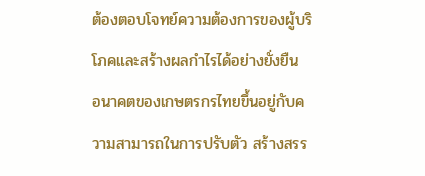ต้องตอบโจทย์ความต้องการของผู้บริโภคและสร้างผลกำไรได้อย่างยั่งยืน
อนาคตของเกษตรกรไทยขึ้นอยู่กับความสามารถในการปรับตัว สร้างสรร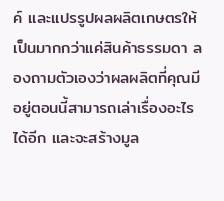ค์ และแปรรูปผลผลิตเกษตรให้เป็นมากกว่าแค่สินค้าธรรมดา ลองถามตัวเองว่าผลผลิตที่คุณมีอยู่ตอนนี้สามารถเล่าเรื่องอะไรได้อีก และจะสร้างมูล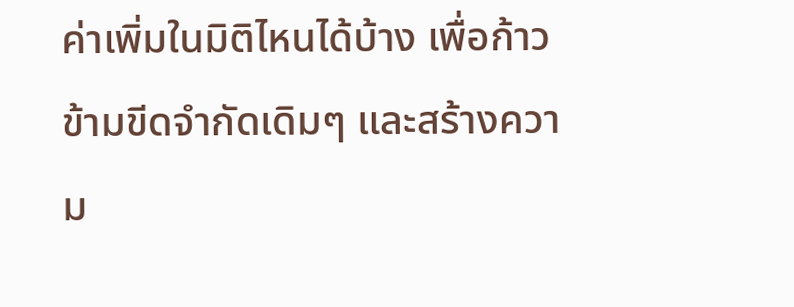ค่าเพิ่มในมิติไหนได้บ้าง เพื่อก้าวข้ามขีดจำกัดเดิมๆ และสร้างความ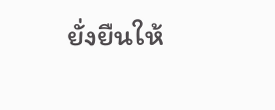ยั่งยืนให้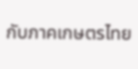กับภาคเกษตรไทย